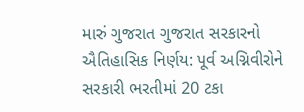મારું ગુજરાત ગુજરાત સરકારનો ઐતિહાસિક નિર્ણય: પૂર્વ અગ્નિવીરોને સરકારી ભરતીમાં 20 ટકા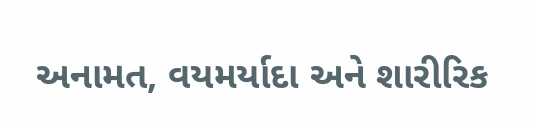અનામત, વયમર્યાદા અને શારીરિક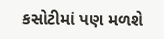કસોટીમાં પણ મળશે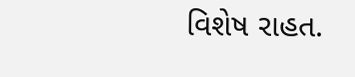વિશેષ રાહત.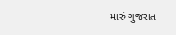મારું ગુજરાત